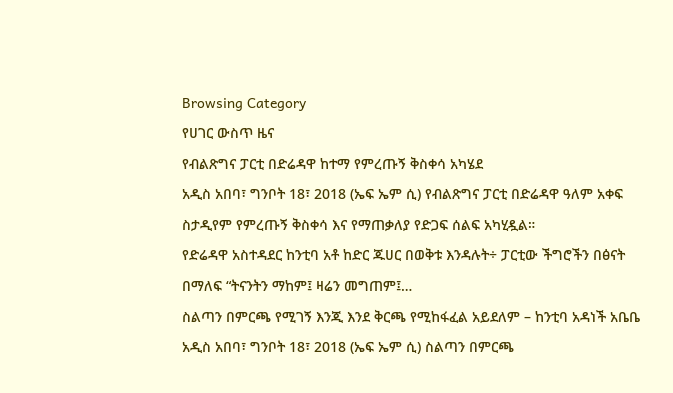Browsing Category
የሀገር ውስጥ ዜና
የብልጽግና ፓርቲ በድሬዳዋ ከተማ የምረጡኝ ቅስቀሳ አካሄደ
አዲስ አበባ፣ ግንቦት 18፣ 2018 (ኤፍ ኤም ሲ) የብልጽግና ፓርቲ በድሬዳዋ ዓለም አቀፍ ስታዲየም የምረጡኝ ቅስቀሳ እና የማጠቃለያ የድጋፍ ሰልፍ አካሂዷል።
የድሬዳዋ አስተዳደር ከንቲባ አቶ ከድር ጁሀር በወቅቱ እንዳሉት÷ ፓርቲው ችግሮችን በፅናት በማለፍ “ትናንትን ማከም፤ ዛሬን መግጠም፤…
ስልጣን በምርጫ የሚገኝ እንጂ እንደ ቅርጫ የሚከፋፈል አይደለም – ከንቲባ አዳነች አቤቤ
አዲስ አበባ፣ ግንቦት 18፣ 2018 (ኤፍ ኤም ሲ) ስልጣን በምርጫ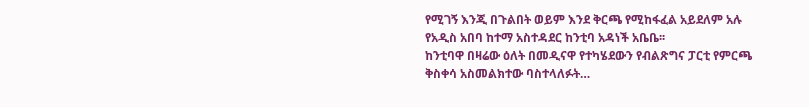የሚገኝ እንጂ በጉልበት ወይም እንደ ቅርጫ የሚከፋፈል አይደለም አሉ የአዲስ አበባ ከተማ አስተዳደር ከንቲባ አዳነች አቤቤ፡፡
ከንቲባዋ በዛሬው ዕለት በመዲናዋ የተካሄደውን የብልጽግና ፓርቲ የምርጫ ቅስቀሳ አስመልክተው ባስተላለፉት…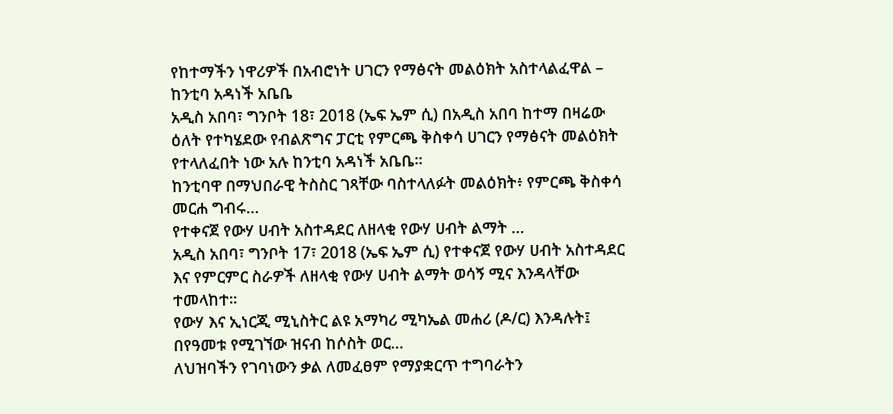የከተማችን ነዋሪዎች በአብሮነት ሀገርን የማፅናት መልዕክት አስተላልፈዋል – ከንቲባ አዳነች አቤቤ
አዲስ አበባ፣ ግንቦት 18፣ 2018 (ኤፍ ኤም ሲ) በአዲስ አበባ ከተማ በዛሬው ዕለት የተካሄደው የብልጽግና ፓርቲ የምርጫ ቅስቀሳ ሀገርን የማፅናት መልዕክት የተላለፈበት ነው አሉ ከንቲባ አዳነች አቤቤ፡፡
ከንቲባዋ በማህበራዊ ትስስር ገጻቸው ባስተላለፉት መልዕክት፥ የምርጫ ቅስቀሳ መርሐ ግብሩ…
የተቀናጀ የውሃ ሀብት አስተዳደር ለዘላቂ የውሃ ሀብት ልማት …
አዲስ አበባ፣ ግንቦት 17፣ 2018 (ኤፍ ኤም ሲ) የተቀናጀ የውሃ ሀብት አስተዳደር እና የምርምር ስራዎች ለዘላቂ የውሃ ሀብት ልማት ወሳኝ ሚና እንዳላቸው ተመላከተ።
የውሃ እና ኢነርጂ ሚኒስትር ልዩ አማካሪ ሚካኤል መሐሪ (ዶ/ር) እንዳሉት፤ በየዓመቱ የሚገኘው ዝናብ ከሶስት ወር…
ለህዝባችን የገባነውን ቃል ለመፈፀም የማያቋርጥ ተግባራትን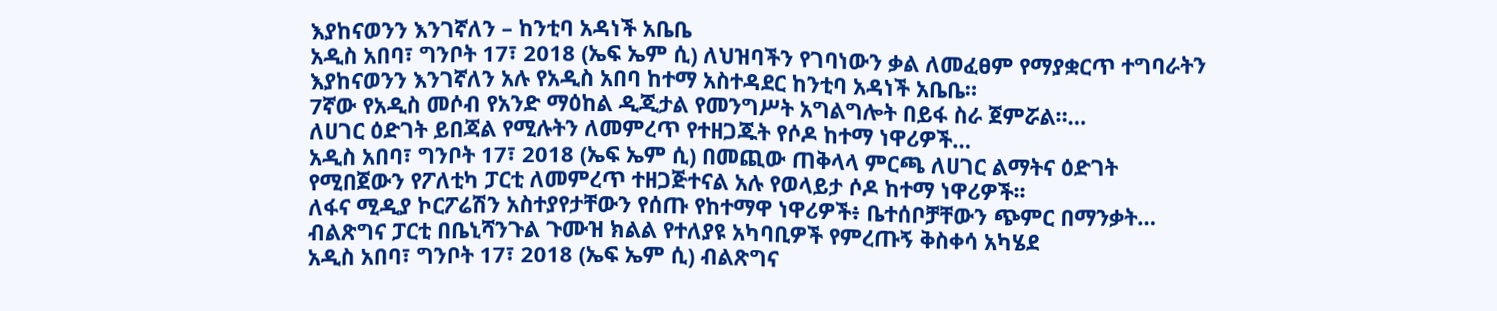እያከናወንን እንገኛለን – ከንቲባ አዳነች አቤቤ
አዲስ አበባ፣ ግንቦት 17፣ 2018 (ኤፍ ኤም ሲ) ለህዝባችን የገባነውን ቃል ለመፈፀም የማያቋርጥ ተግባራትን እያከናወንን እንገኛለን አሉ የአዲስ አበባ ከተማ አስተዳደር ከንቲባ አዳነች አቤቤ።
7ኛው የአዲስ መሶብ የአንድ ማዕከል ዲጂታል የመንግሥት አግልግሎት በይፋ ስራ ጀምሯል።…
ለሀገር ዕድገት ይበጃል የሚሉትን ለመምረጥ የተዘጋጁት የሶዶ ከተማ ነዋሪዎች…
አዲስ አበባ፣ ግንቦት 17፣ 2018 (ኤፍ ኤም ሲ) በመጪው ጠቅላላ ምርጫ ለሀገር ልማትና ዕድገት የሚበጀውን የፖለቲካ ፓርቲ ለመምረጥ ተዘጋጅተናል አሉ የወላይታ ሶዶ ከተማ ነዋሪዎች፡፡
ለፋና ሚዲያ ኮርፖሬሽን አስተያየታቸውን የሰጡ የከተማዋ ነዋሪዎች፥ ቤተሰቦቻቸውን ጭምር በማንቃት…
ብልጽግና ፓርቲ በቤኒሻንጉል ጉሙዝ ክልል የተለያዩ አካባቢዎች የምረጡኝ ቅስቀሳ አካሄደ
አዲስ አበባ፣ ግንቦት 17፣ 2018 (ኤፍ ኤም ሲ) ብልጽግና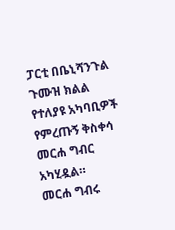ፓርቲ በቤኒሻንጉል ጉሙዝ ክልል የተለያዩ አካባቢዎች የምረጡኝ ቅስቀሳ መርሐ ግብር አካሂዷል።
መርሐ ግብሩ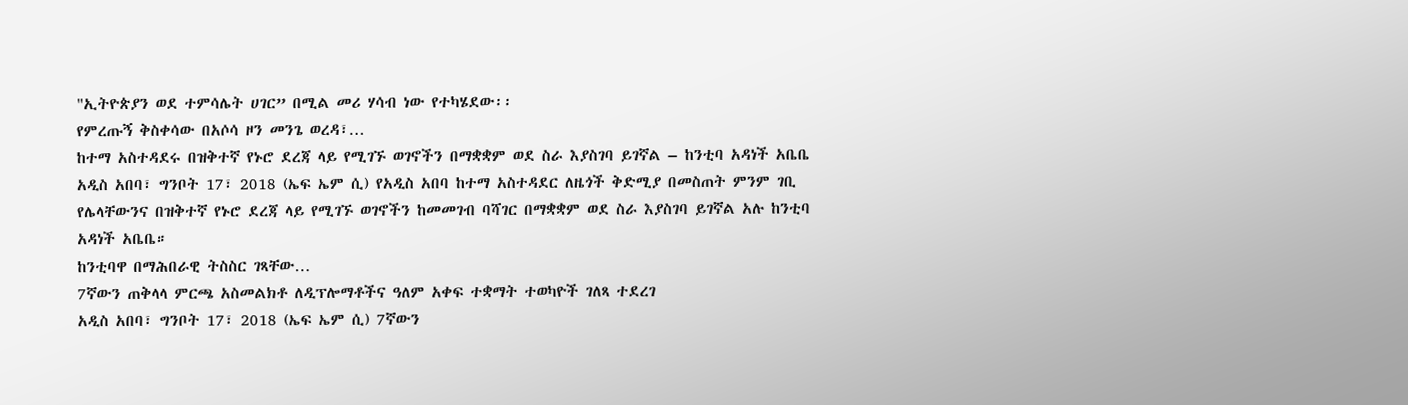"ኢትዮጵያን ወደ ተምሳሌት ሀገር” በሚል መሪ ሃሳብ ነው የተካሄደው፡፡
የምረጡኝ ቅስቀሳው በአሶሳ ዞን መንጌ ወረዳ፣…
ከተማ አስተዳደሩ በዝቅተኛ የኑሮ ደረጃ ላይ የሚገኙ ወገኖችን በማቋቋም ወደ ስራ እያስገባ ይገኛል – ከንቲባ አዳነች አቤቤ
አዲስ አበባ፣ ግንቦት 17፣ 2018 (ኤፍ ኤም ሲ) የአዲስ አበባ ከተማ አስተዳደር ለዜጎች ቅድሚያ በመስጠት ምንም ገቢ የሌላቸውንና በዝቅተኛ የኑሮ ደረጃ ላይ የሚገኙ ወገኖችን ከመመገብ ባሻገር በማቋቋም ወደ ስራ እያስገባ ይገኛል አሉ ከንቲባ አዳነች አቤቤ።
ከንቲባዋ በማሕበራዊ ትስስር ገጻቸው…
7ኛውን ጠቅላላ ምርጫ አስመልክቶ ለዲፕሎማቶችና ዓለም አቀፍ ተቋማት ተወካዮች ገለጻ ተደረገ
አዲስ አበባ፣ ግንቦት 17፣ 2018 (ኤፍ ኤም ሲ) 7ኛውን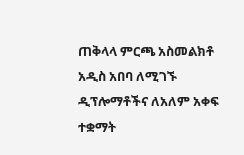ጠቅላላ ምርጫ አስመልክቶ አዲስ አበባ ለሚገኙ ዲፕሎማቶችና ለአለም አቀፍ ተቋማት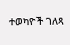ተወካዮች ገለጻ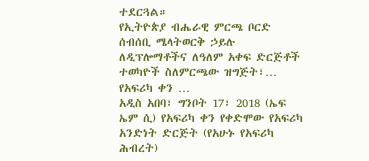ተደርጓል።
የኢትዮጵያ ብሔራዊ ምርጫ ቦርድ ሰብሰቢ ሜላትወርቅ ኃይሉ ለዲፕሎማቶችና ለዓለም አቀፍ ድርጅቶች ተወካዮች ስለምርጫው ዝግጅት፣…
የአፍሪካ ቀን …
አዲስ አበባ፣ ግንቦት 17፣ 2018 (ኤፍ ኤም ሲ) የአፍሪካ ቀን የቀድሞው የአፍሪካ አንድነት ድርጅት (የአሁኑ የአፍሪካ ሕብረት)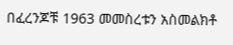በፈረንጆቹ 1963 መመስረቱን አስመልክቶ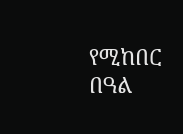የሚከበር በዓል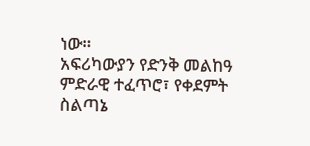ነው።
አፍሪካውያን የድንቅ መልከዓ ምድራዊ ተፈጥሮ፣ የቀደምት ስልጣኔ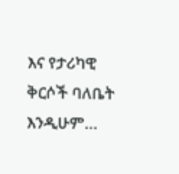እና የታሪካዊ ቅርሶች ባለቤት እንዲሁም…